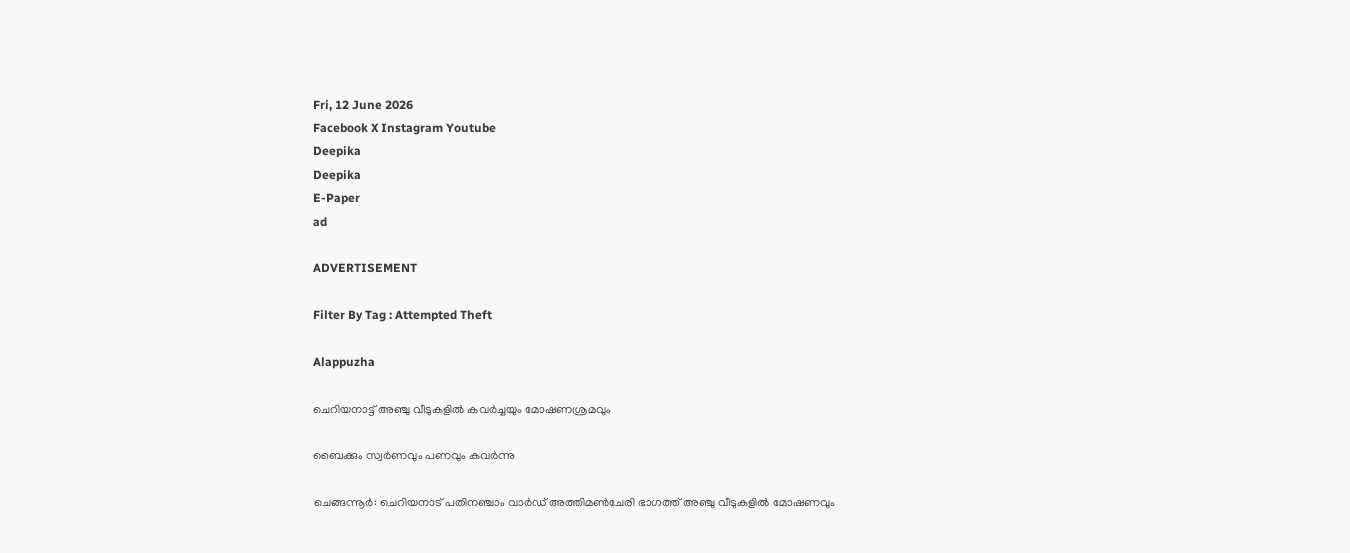Fri, 12 June 2026
Facebook X Instagram Youtube
Deepika
Deepika
E-Paper
ad

ADVERTISEMENT

Filter By Tag : Attempted Theft

Alappuzha

ചെറിയനാട്ട് അഞ്ചു വീടുകളിൽ കവർച്ചയും മോഷണശ്രമവും

ബൈക്കും സ്വർണവും പണവും കവർന്നു

ചെങ്ങന്നൂർ: ചെറിയനാട് പതിനഞ്ചാം വാർഡ് അത്തിമൺചേരി ഭാഗത്ത് അഞ്ചു വീടുകളിൽ മോഷണവും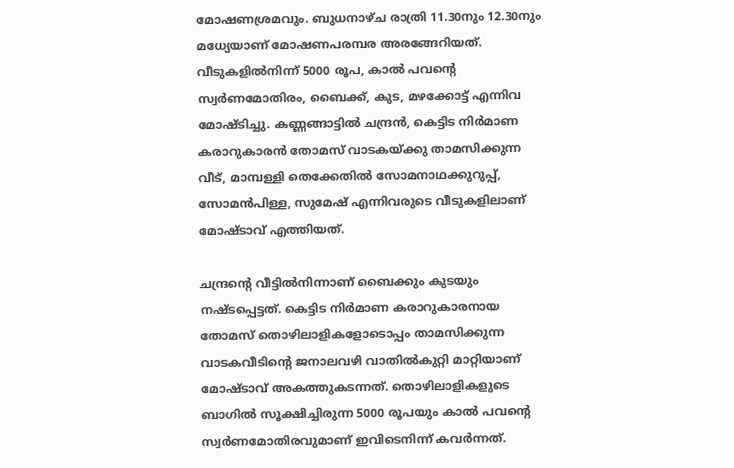മോഷണശ്രമവും. ബുധനാഴ്ച രാത്രി 11.30നും 12.30നും മധ്യേയാണ് മോഷണപരമ്പര അരങ്ങേറിയത്. വീടുകളിൽനിന്ന് 5000 രൂപ, കാൽ പവന്‍റെ സ്വർണമോതിരം, ബൈക്ക്, കുട, മഴക്കോട്ട് എന്നിവ മോഷ്ടിച്ചു. കണ്ണങ്ങാട്ടിൽ ചന്ദ്രൻ, കെട്ടിട നിർമാണ കരാറുകാരൻ തോമസ് വാടകയ്ക്കു താമസിക്കുന്ന വീട്, മാമ്പള്ളി തെക്കേതിൽ സോമനാഥക്കുറുപ്പ്, സോമൻപിള്ള, സുമേഷ് എന്നിവരുടെ വീടുകളിലാണ് മോഷ്ടാവ് എത്തിയത്.

ചന്ദ്രന്‍റെ വീട്ടിൽനിന്നാണ് ബൈക്കും കുടയും നഷ്ടപ്പെട്ടത്. കെട്ടിട നിർമാണ കരാറുകാരനായ തോമസ് തൊഴിലാളികളോടൊപ്പം താമസിക്കുന്ന വാടകവീടിന്‍റെ ജനാലവഴി വാതിൽകുറ്റി മാറ്റിയാണ് മോഷ്ടാവ് അകത്തുകടന്നത്. തൊഴിലാളികളുടെ ബാഗിൽ സൂക്ഷിച്ചിരുന്ന 5000 രൂപയും കാൽ പവന്‍റെ സ്വർണമോതിരവുമാണ് ഇവിടെനിന്ന് കവർന്നത്.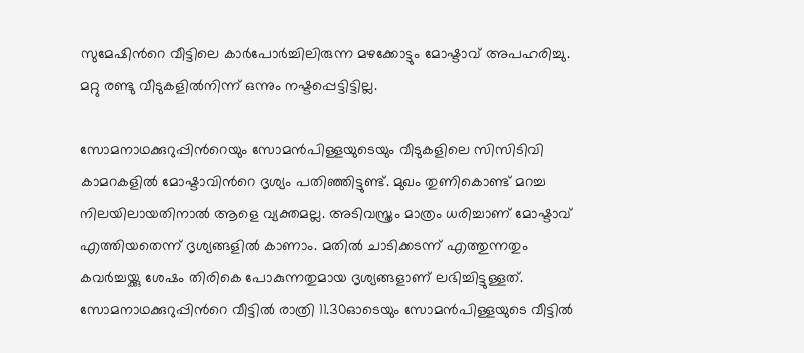സുമേഷിന്‍റെ വീട്ടിലെ കാർപോർച്ചിലിരുന്ന മഴക്കോട്ടും മോഷ്ടാവ് അപഹരിച്ചു. മറ്റു രണ്ടു വീടുകളിൽനിന്ന് ഒന്നും നഷ്ടപ്പെട്ടിട്ടില്ല.

സോമനാഥക്കുറുപ്പിന്‍റെയും സോമൻപിള്ളയുടെയും വീടുകളിലെ സിസിടിവി കാമറകളിൽ മോഷ്ടാവിന്‍റെ ദൃശ്യം പതിഞ്ഞിട്ടുണ്ട്. മുഖം തുണികൊണ്ട് മറച്ച നിലയിലായതിനാൽ ആളെ വ്യക്തമല്ല. അടിവസ്ത്രം മാത്രം ധരിച്ചാണ് മോഷ്ടാവ് എത്തിയതെന്ന് ദൃശ്യങ്ങളിൽ കാണാം. മതിൽ ചാടിക്കടന്ന് എത്തുന്നതും കവർച്ചയ്ക്കു ശേഷം തിരികെ പോകുന്നതുമായ ദൃശ്യങ്ങളാണ് ലഭിച്ചിട്ടുള്ളത്. സോമനാഥക്കുറുപ്പിന്‍റെ വീട്ടിൽ രാത്രി 11.30ഓടെയും സോമൻപിള്ളയുടെ വീട്ടിൽ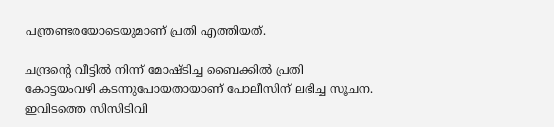പന്ത്രണ്ടരയോടെയുമാണ് പ്രതി എത്തിയത്.

ചന്ദ്രന്‍റെ വീട്ടിൽ നിന്ന് മോഷ്ടിച്ച ബൈക്കിൽ പ്രതി കോട്ടയംവഴി കടന്നുപോയതായാണ് പോലീസിന് ലഭിച്ച സൂചന. ഇവിടത്തെ സിസിടിവി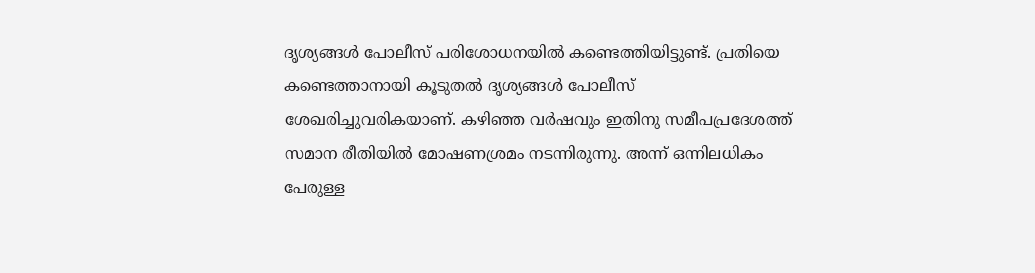ദൃശ്യങ്ങൾ പോലീസ് പരിശോധനയിൽ കണ്ടെത്തിയിട്ടുണ്ട്. പ്രതിയെ കണ്ടെത്താനായി കൂടുതൽ ദൃശ്യങ്ങൾ പോലീസ് ശേഖരിച്ചുവരികയാണ്. കഴിഞ്ഞ വർഷവും ഇതിനു സമീപപ്രദേശത്ത് സമാന രീതിയിൽ മോഷണശ്രമം നടന്നിരുന്നു. അന്ന് ഒന്നിലധികം പേരുള്ള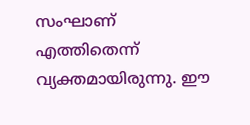സംഘാണ് എത്തിതെന്ന് വ്യക്തമായിരുന്നു. ഈ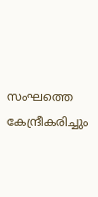സംഘത്തെ കേന്ദ്രീകരിച്ചും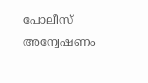പോലീസ് അന്വേഷണം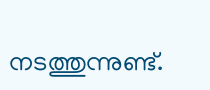നടത്തുന്നുണ്ട്.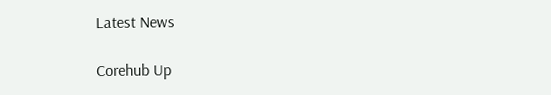Latest News

Corehub Up